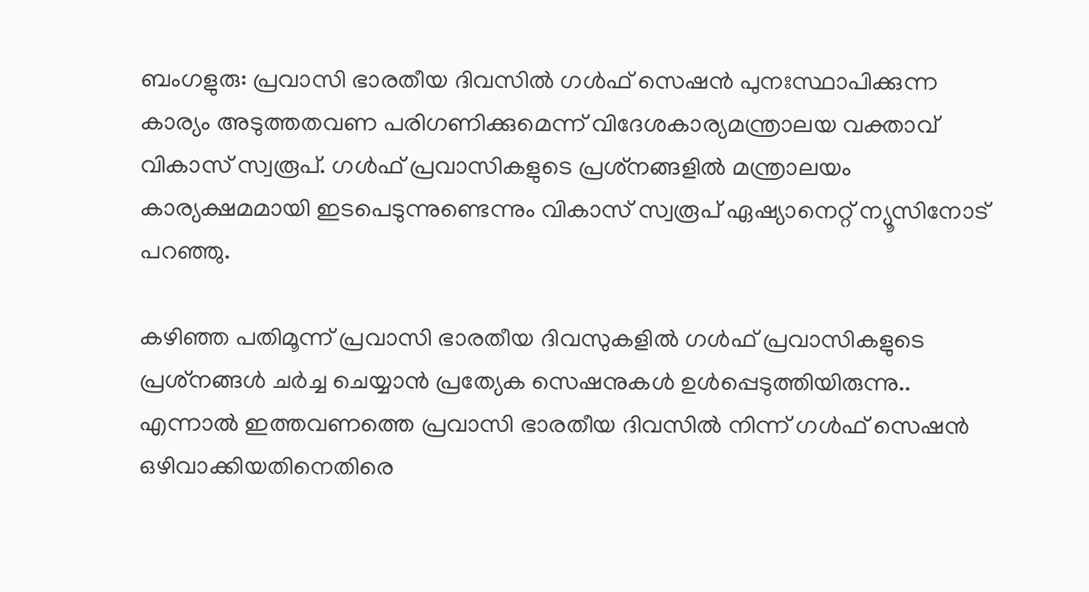ബംഗളുരു: പ്രവാസി ഭാരതീയ ദിവസില്‍ ഗള്‍ഫ് സെഷന്‍ പുനഃസ്ഥാപിക്കുന്ന കാര്യം അടുത്തതവണ പരിഗണിക്കുമെന്ന് വിദേശകാര്യമന്ത്രാലയ വക്താവ് വികാസ് സ്വരൂപ്. ഗള്‍ഫ് പ്രവാസികളുടെ പ്രശ്‌നങ്ങളില്‍ മന്ത്രാലയം കാര്യക്ഷമമായി ഇടപെടുന്നുണ്ടെന്നും വികാസ് സ്വരൂപ് ഏഷ്യാനെറ്റ് ന്യൂസിനോട് പറഞ്ഞു.

കഴിഞ്ഞ പതിമൂന്ന് പ്രവാസി ഭാരതീയ ദിവസുകളില്‍ ഗള്‍ഫ് പ്രവാസികളുടെ പ്രശ്‌നങ്ങള്‍ ചര്‍ച്ച ചെയ്യാന്‍ പ്രത്യേക സെഷനുകള്‍ ഉള്‍പ്പെടുത്തിയിരുന്നു.. എന്നാല്‍ ഇത്തവണത്തെ പ്രവാസി ഭാരതീയ ദിവസില്‍ നിന്ന് ഗള്‍ഫ് സെഷന്‍ ഒഴിവാക്കിയതിനെതിരെ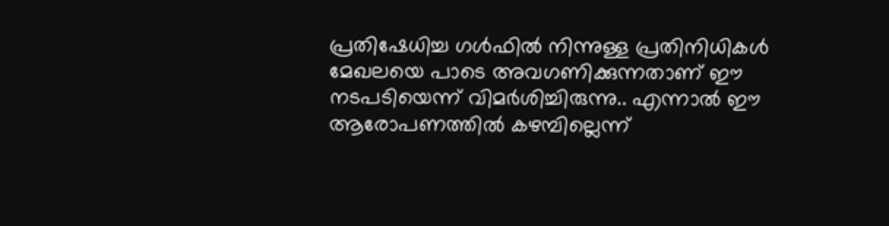പ്രതിഷേധിച്ച ഗള്‍ഫില്‍ നിന്നുള്ള പ്രതിനിധികള്‍ മേഖലയെ പാടെ അവഗണിക്കുന്നതാണ് ഈ നടപടിയെന്ന് വിമര്‍ശിച്ചിരുന്നു.. എന്നാല്‍ ഈ ആരോപണത്തില്‍ കഴമ്പില്ലെന്ന്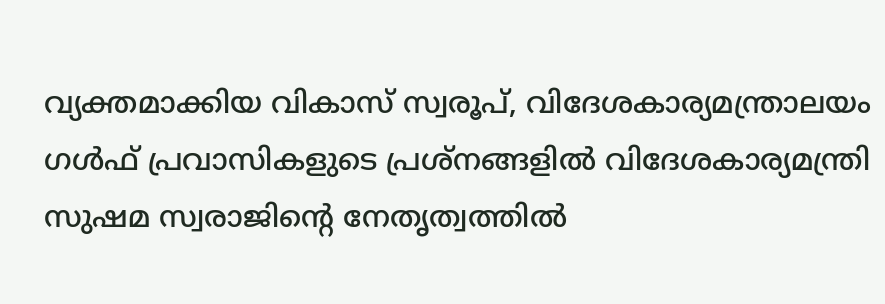വ്യക്തമാക്കിയ വികാസ് സ്വരൂപ്, വിദേശകാര്യമന്ത്രാലയം ഗള്‍ഫ് പ്രവാസികളുടെ പ്രശ്‌നങ്ങളില്‍ വിദേശകാര്യമന്ത്രി സുഷമ സ്വരാജിന്റെ നേതൃത്വത്തില്‍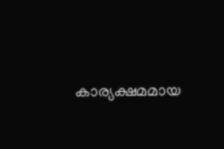കാര്യക്ഷമമായ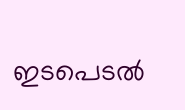ഇടപെടല്‍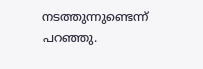നടത്തുന്നുണ്ടെന്ന് പറഞ്ഞു.